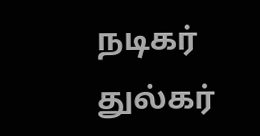நடிகர் துல்கர்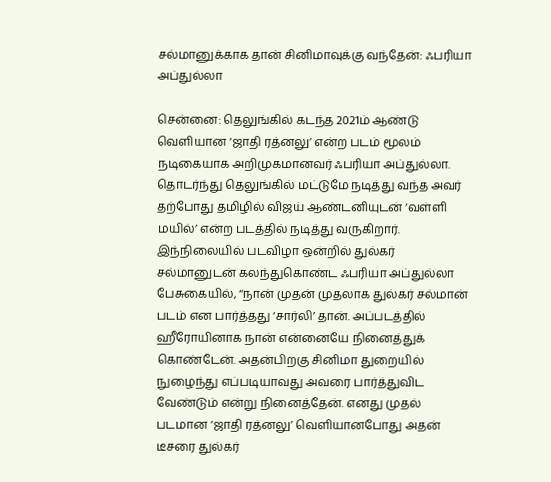சல்மானுக்காக தான் சினிமாவுக்கு வந்தேன்: ஃபரியா அப்துல்லா

சென்னை: தெலுங்கில் கடந்த 2021ம் ஆண்டு வெளியான ‘ஜாதி ரத்னலு’ என்ற படம் மூலம் நடிகையாக அறிமுகமானவர் ஃபரியா அப்துல்லா. தொடர்ந்து தெலுங்கில் மட்டுமே நடித்து வந்த அவர் தற்போது தமிழில் விஜய் ஆண்டனியுடன் ‘வள்ளி மயில்’ என்ற படத்தில் நடித்து வருகிறார். இந்நிலையில் படவிழா ஒன்றில் துல்கர் சல்மானுடன் கலந்துகொண்ட ஃபரியா அப்துல்லா பேசுகையில், ‘‘நான் முதன் முதலாக துல்கர் சல்மான் படம் என பார்த்தது ‘சார்லி’ தான். அப்படத்தில் ஹீரோயினாக நான் என்னையே நினைத்துக் கொண்டேன். அதன்பிறகு சினிமா துறையில் நுழைந்து எப்படியாவது அவரை பார்த்துவிட வேண்டும் என்று நினைத்தேன். எனது முதல் படமான ‘ஜாதி ரத்னலு’ வெளியானபோது அதன் டீசரை துல்கர்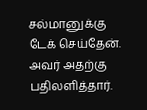சல்மானுக்கு டேக் செய்தேன். அவர் அதற்கு பதிலளித்தார்.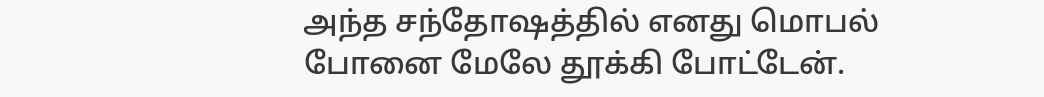அந்த சந்தோஷத்தில் எனது மொபல் போனை மேலே தூக்கி போட்டேன்.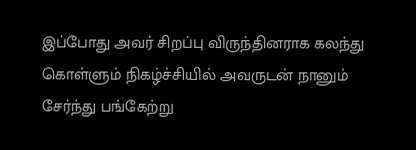இப்போது அவர் சிறப்பு விருந்தினராக கலந்து கொள்ளும் நிகழ்ச்சியில் அவருடன் நானும் சேர்ந்து பங்கேற்று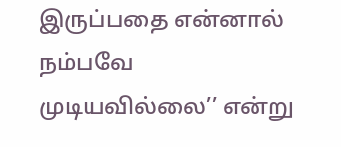இருப்பதை என்னால் நம்பவே முடியவில்லை’’ என்று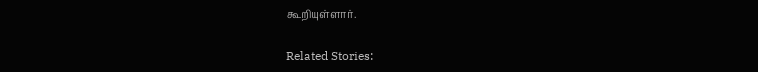கூறியுள்ளார்.

Related Stories: